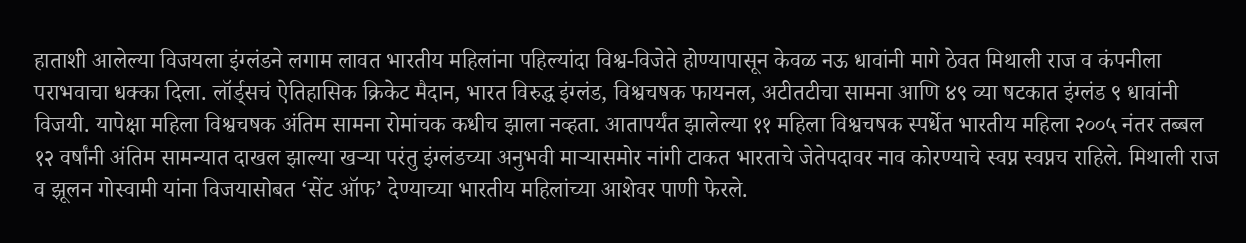हाताशी आलेल्या विजयला इंग्लंडने लगाम लावत भारतीय महिलांना पहिल्यांदा विश्व-विजेते होण्यापासून केवळ नऊ धावांनी मागे ठेवत मिथाली राज व कंपनीला पराभवाचा धक्का दिला. लॉर्ड्सचं ऐतिहासिक क्रिकेट मैदान, भारत विरुद्ध इंग्लंड, विश्वचषक फायनल, अटीतटीचा सामना आणि ४९ व्या षटकात इंग्लंड ९ धावांनी विजयी. यापेक्षा महिला विश्वचषक अंतिम सामना रोमांचक कधीच झाला नव्हता. आतापर्यंत झालेल्या ११ महिला विश्वचषक स्पर्धेत भारतीय महिला २००५ नंतर तब्बल १२ वर्षांनी अंतिम सामन्यात दाखल झाल्या खऱ्या परंतु इंग्लंडच्या अनुभवी माऱ्यासमोर नांगी टाकत भारताचे जेतेपदावर नाव कोरण्याचे स्वप्न स्वप्नच राहिले. मिथाली राज व झूलन गोस्वामी यांना विजयासोबत ‘सेंट ऑफ’ देण्याच्या भारतीय महिलांच्या आशेवर पाणी फेरले.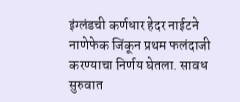इंग्लंडची कर्णधार हेदर नाईटने नाणेफेक जिंकून प्रथम फलंदाजी करण्याचा निर्णय घेतला. सावध सुरुवात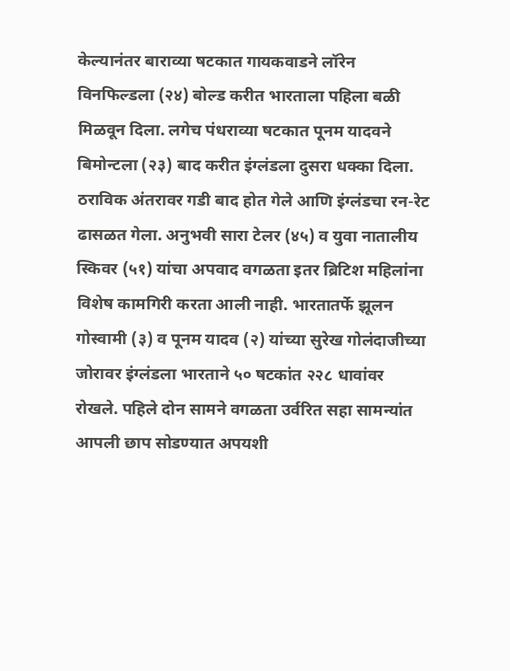केल्यानंतर बाराव्या षटकात गायकवाडने लॉरेन विनफिल्डला (२४) बोल्ड करीत भारताला पहिला बळी मिळवून दिला. लगेच पंधराव्या षटकात पूनम यादवने बिमोन्टला (२३) बाद करीत इंग्लंडला दुसरा धक्का दिला. ठराविक अंतरावर गडी बाद होत गेले आणि इंग्लंडचा रन-रेट ढासळत गेला. अनुभवी सारा टेलर (४५) व युवा नातालीय स्किवर (५१) यांचा अपवाद वगळता इतर ब्रिटिश महिलांना विशेष कामगिरी करता आली नाही. भारतातर्फे झूलन गोस्वामी (३) व पूनम यादव (२) यांच्या सुरेख गोलंदाजीच्या जोरावर इंग्लंडला भारताने ५० षटकांत २२८ धावांवर रोखले. पहिले दोन सामने वगळता उर्वरित सहा सामन्यांत आपली छाप सोडण्यात अपयशी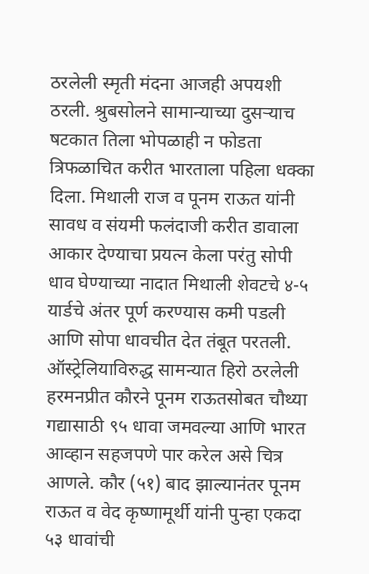ठरलेली स्मृती मंदना आजही अपयशी ठरली. श्रुबसोलने सामान्याच्या दुसऱ्याच षटकात तिला भोपळाही न फोडता त्रिफळाचित करीत भारताला पहिला धक्का दिला. मिथाली राज व पूनम राऊत यांनी सावध व संयमी फलंदाजी करीत डावाला आकार देण्याचा प्रयत्न केला परंतु सोपी धाव घेण्याच्या नादात मिथाली शेवटचे ४-५ यार्डचे अंतर पूर्ण करण्यास कमी पडली आणि सोपा धावचीत देत तंबूत परतली. ऑस्ट्रेलियाविरुद्ध सामन्यात हिरो ठरलेली हरमनप्रीत कौरने पूनम राऊतसोबत चौथ्या गद्यासाठी ९५ धावा जमवल्या आणि भारत आव्हान सहजपणे पार करेल असे चित्र आणले. कौर (५१) बाद झाल्यानंतर पूनम राऊत व वेद कृष्णामूर्थी यांनी पुन्हा एकदा ५३ धावांची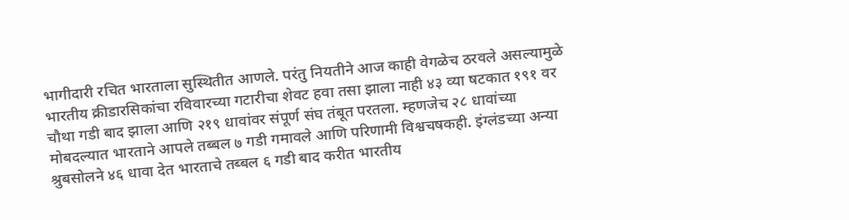भागीदारी रचित भारताला सुस्थितीत आणले. परंतु नियतीने आज काही वेगळेच ठरवले असल्यामुळे भारतीय क्रीडारसिकांचा रविवारच्या गटारीचा शेवट हवा तसा झाला नाही ४३ व्या षटकात १९१ वर चौथा गडी बाद झाला आणि २१९ धावांवर संपूर्ण संघ तंबूत परतला. म्हणजेच २८ धावांच्या मोबदल्यात भारताने आपले तब्बल ७ गडी गमावले आणि परिणामी विश्वचषकही. इंग्लंडच्या अन्या श्रुबसोलने ४६ धावा देत भारताचे तब्बल ६ गडी बाद करीत भारतीय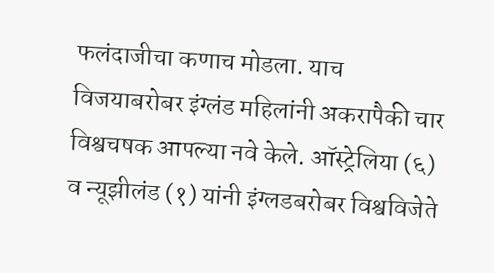फलंदाजीचा कणाच मोडला. याच विजयाबरोबर इंग्लंड महिलांनी अकरापैकी चार विश्वचषक आपल्या नवे केले. ऑस्ट्रेलिया (६) व न्यूझीलंड (१) यांनी इंग्लडबरोबर विश्वविजेते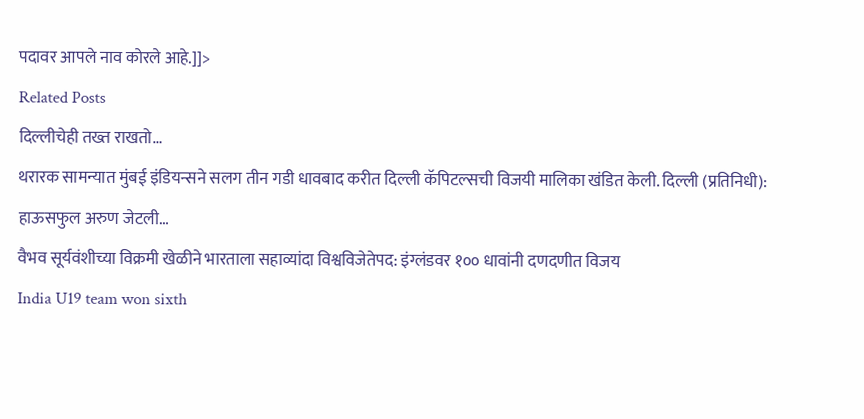पदावर आपले नाव कोरले आहे.]]>
Related Posts
दिल्लीचेही तख्त राखतो…
थरारक सामन्यात मुंबई इंडियन्सने सलग तीन गडी धावबाद करीत दिल्ली कॅपिटल्सची विजयी मालिका खंडित केली. दिल्ली (प्रतिनिधी): हाऊसफुल अरुण जेटली…
वैभव सूर्यवंशीच्या विक्रमी खेळीने भारताला सहाव्यांदा विश्वविजेतेपद: इंग्लंडवर १०० धावांनी दणदणीत विजय
India U19 team won sixth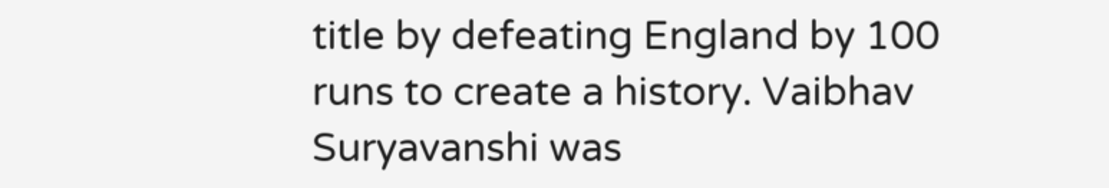title by defeating England by 100 runs to create a history. Vaibhav Suryavanshi was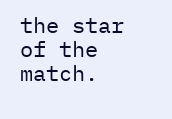the star of the match.